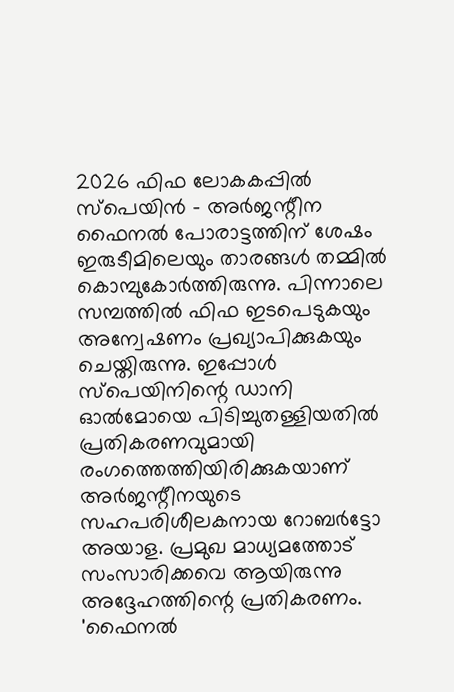2026 ഫിഫ ലോകകപ്പിൽ സ്പെയിൻ - അർജന്റീന ഫൈനൽ പോരാട്ടത്തിന് ശേഷം ഇരുടീമിലെയും താരങ്ങൾ തമ്മിൽ കൊമ്പുകോർത്തിരുന്നു. പിന്നാലെ സമ്പത്തിൽ ഫിഫ ഇടപെടുകയും അന്വേഷണം പ്രഖ്യാപിക്കുകയും ചെയ്തിരുന്നു. ഇപ്പോൾ സ്പെയിനിന്റെ ഡാനി ഓൽമോയെ പിടിച്ചുതള്ളിയതിൽ പ്രതികരണവുമായി രംഗത്തെത്തിയിരിക്കുകയാണ് അർജന്റീനയുടെ സഹപരിശീലകനായ റോബർട്ടോ അയാള. പ്രമുഖ മാധ്യമത്തോട് സംസാരിക്കവെ ആയിരുന്നു അദ്ദേഹത്തിന്റെ പ്രതികരണം.
'ഫൈനൽ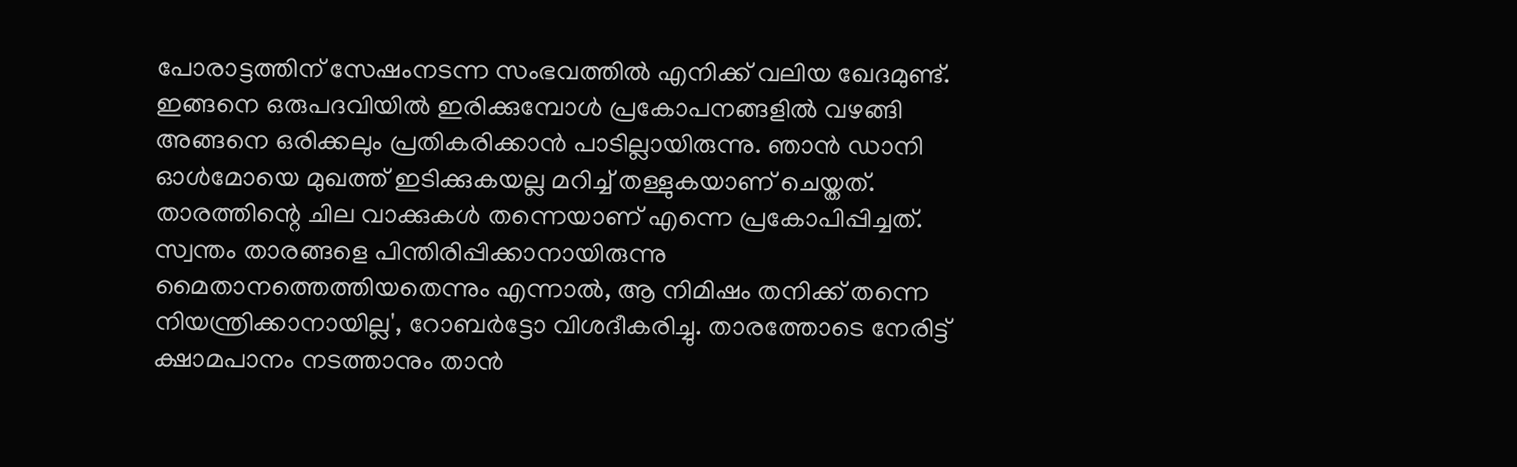പോരാട്ടത്തിന് സേഷംനടന്ന സംഭവത്തിൽ എനിക്ക് വലിയ ഖേദമുണ്ട്. ഇങ്ങനെ ഒരുപദവിയിൽ ഇരിക്കുമ്പോൾ പ്രകോപനങ്ങളിൽ വഴങ്ങി അങ്ങനെ ഒരിക്കലും പ്രതികരിക്കാൻ പാടില്ലായിരുന്നു. ഞാൻ ഡാനി ഓൾമോയെ മുഖത്ത് ഇടിക്കുകയല്ല മറിച്ച് തള്ളുകയാണ് ചെയ്തത്. താരത്തിന്റെ ചില വാക്കുകൾ തന്നെയാണ് എന്നെ പ്രകോപിപ്പിച്ചത്. സ്വന്തം താരങ്ങളെ പിന്തിരിപ്പിക്കാനായിരുന്നു മൈതാനത്തെത്തിയതെന്നും എന്നാൽ, ആ നിമിഷം തനിക്ക് തന്നെ നിയന്ത്രിക്കാനായില്ല', റോബർട്ടോ വിശദീകരിച്ചു. താരത്തോടെ നേരിട്ട് ക്ഷാമപാനം നടത്താനും താൻ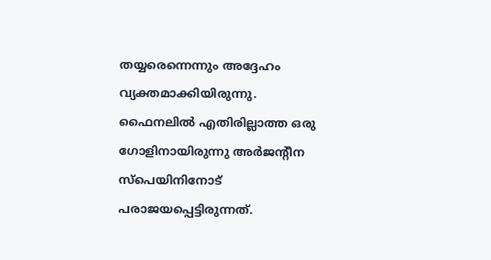തയ്യരെന്നെന്നും അദ്ദേഹം വ്യക്തമാക്കിയിരുന്നു.
ഫൈനലിൽ എതിരില്ലാത്ത ഒരു ഗോളിനായിരുന്നു അർജന്റീന സ്പെയിനിനോട് പരാജയപ്പെട്ടിരുന്നത്.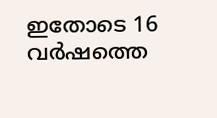ഇതോടെ 16 വർഷത്തെ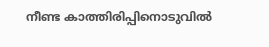നീണ്ട കാത്തിരിപ്പിനൊടുവിൽ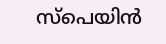സ്പെയിൻ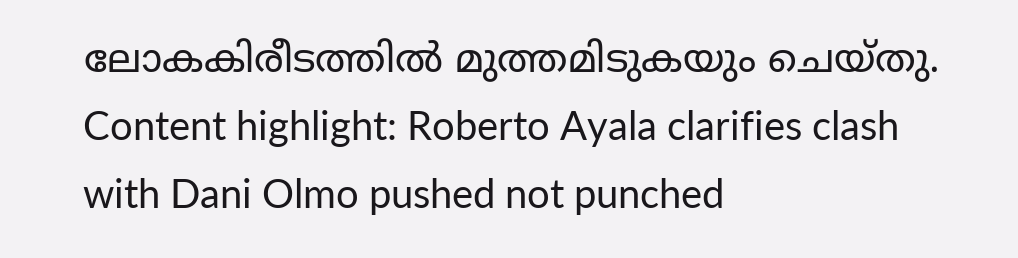ലോകകിരീടത്തിൽ മുത്തമിടുകയും ചെയ്തു.
Content highlight: Roberto Ayala clarifies clash with Dani Olmo pushed not punched